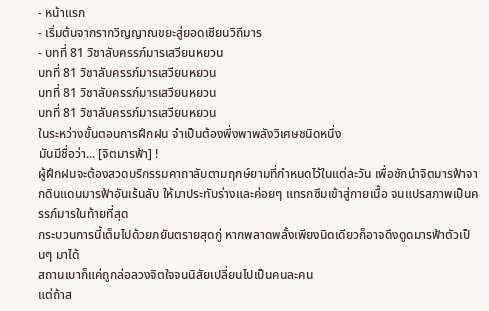- หน้าแรก
- เริ่มต้นจากรากวิญญาณขยะสู่ยอดเซียนวิถีมาร
- บทที่ 81 วิชาลับครรภ์มารเสวียนหยวน
บทที่ 81 วิชาลับครรภ์มารเสวียนหยวน
บทที่ 81 วิชาลับครรภ์มารเสวียนหยวน
บทที่ 81 วิชาลับครรภ์มารเสวียนหยวน
ในระหว่างขั้นตอนการฝึกฝน จำเป็นต้องพึ่งพาพลังวิเศษชนิดหนึ่ง
มันมีชื่อว่า... [จิตมารฟ้า] !
ผู้ฝึกฝนจะต้องสวดบริกรรมคาถาลับตามฤกษ์ยามที่กำหนดไว้ในแต่ละวัน เพื่อชักนำจิตมารฟ้าจากดินแดนมารฟ้าอันเร้นลับ ให้มาประทับร่างและค่อยๆ แทรกซึมเข้าสู่กายเนื้อ จนแปรสภาพเป็นครรภ์มารในท้ายที่สุด
กระบวนการนี้เต็มไปด้วยภยันตรายสุดกู่ หากพลาดพลั้งเพียงนิดเดียวก็อาจดึงดูดมารฟ้าตัวเป็นๆ มาได้
สถานเบาก็แค่ถูกล่อลวงจิตใจจนนิสัยเปลี่ยนไปเป็นคนละคน
แต่ถ้าส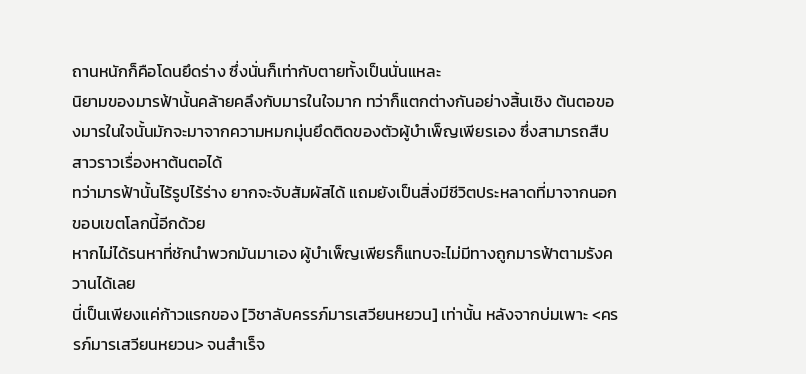ถานหนักก็คือโดนยึดร่าง ซึ่งนั่นก็เท่ากับตายทั้งเป็นนั่นแหละ
นิยามของมารฟ้านั้นคล้ายคลึงกับมารในใจมาก ทว่าก็แตกต่างกันอย่างสิ้นเชิง ต้นตอของมารในใจนั้นมักจะมาจากความหมกมุ่นยึดติดของตัวผู้บำเพ็ญเพียรเอง ซึ่งสามารถสืบสาวราวเรื่องหาต้นตอได้
ทว่ามารฟ้านั้นไร้รูปไร้ร่าง ยากจะจับสัมผัสได้ แถมยังเป็นสิ่งมีชีวิตประหลาดที่มาจากนอกขอบเขตโลกนี้อีกด้วย
หากไม่ได้รนหาที่ชักนำพวกมันมาเอง ผู้บำเพ็ญเพียรก็แทบจะไม่มีทางถูกมารฟ้าตามรังควานได้เลย
นี่เป็นเพียงแค่ก้าวแรกของ [วิชาลับครรภ์มารเสวียนหยวน] เท่านั้น หลังจากบ่มเพาะ <ครรภ์มารเสวียนหยวน> จนสำเร็จ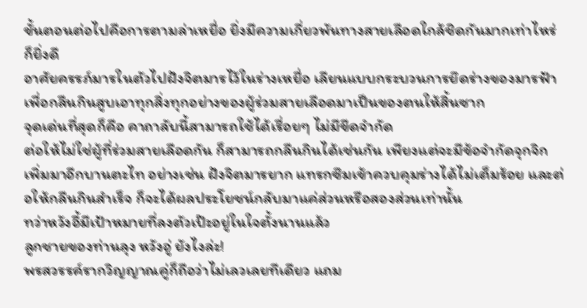ขั้นตอนต่อไปคือการตามล่าเหยื่อ ยิ่งมีความเกี่ยวพันทางสายเลือดใกล้ชิดกันมากเท่าไหร่ก็ยิ่งดี
อาศัยครรภ์มารในตัวไปฝังจิตมารไว้ในร่างเหยื่อ เลียนแบบกระบวนการยึดร่างของมารฟ้า เพื่อกลืนกินสูบเอาทุกสิ่งทุกอย่างของผู้ร่วมสายเลือดมาเป็นของตนให้สิ้นซาก
จุดเด่นที่สุดก็คือ คาถาลับนี้สามารถใช้ได้เรื่อยๆ ไม่มีขีดจำกัด
ต่อให้ไม่ใช่ผู้ที่ร่วมสายเลือดกัน ก็สามารถกลืนกินได้เช่นกัน เพียงแต่จะมีข้อจำกัดจุกจิกเพิ่มมาอีกบานตะไท อย่างเช่น ฝังจิตมารยาก แทรกซึมเข้าควบคุมร่างได้ไม่เต็มร้อย และต่อให้กลืนกินสำเร็จ ก็จะได้ผลประโยชน์กลับมาแค่ส่วนหรือสองส่วนเท่านั้น
ทว่าหวังอี้มีเป้าหมายที่ลงตัวเป๊ะอยู่ในใจตั้งนานแล้ว
ลูกชายของท่านลุง หวังอู่ ยังไงล่ะ!
พรสวรรค์รากวิญญาณคู่ก็ถือว่าไม่เลวเลยทีเดียว แถม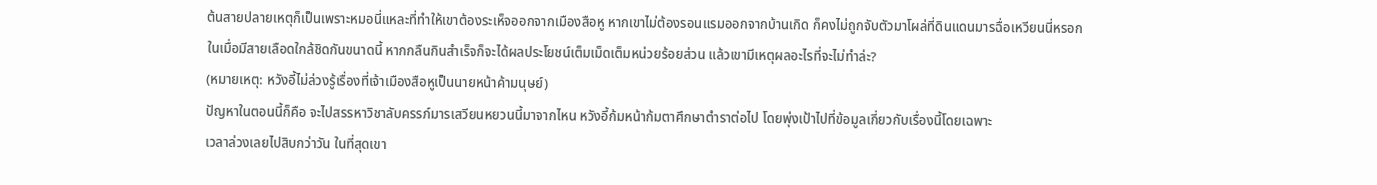ต้นสายปลายเหตุก็เป็นเพราะหมอนี่แหละที่ทำให้เขาต้องระเห็จออกจากเมืองสือหู หากเขาไม่ต้องรอนแรมออกจากบ้านเกิด ก็คงไม่ถูกจับตัวมาโผล่ที่ดินแดนมารฉื่อเหวียนนี่หรอก
ในเมื่อมีสายเลือดใกล้ชิดกันขนาดนี้ หากกลืนกินสำเร็จก็จะได้ผลประโยชน์เต็มเม็ดเต็มหน่วยร้อยส่วน แล้วเขามีเหตุผลอะไรที่จะไม่ทำล่ะ?
(หมายเหตุ: หวังอี้ไม่ล่วงรู้เรื่องที่เจ้าเมืองสือหูเป็นนายหน้าค้ามนุษย์)
ปัญหาในตอนนี้ก็คือ จะไปสรรหาวิชาลับครรภ์มารเสวียนหยวนนี้มาจากไหน หวังอี้ก้มหน้าก้มตาศึกษาตำราต่อไป โดยพุ่งเป้าไปที่ข้อมูลเกี่ยวกับเรื่องนี้โดยเฉพาะ
เวลาล่วงเลยไปสิบกว่าวัน ในที่สุดเขา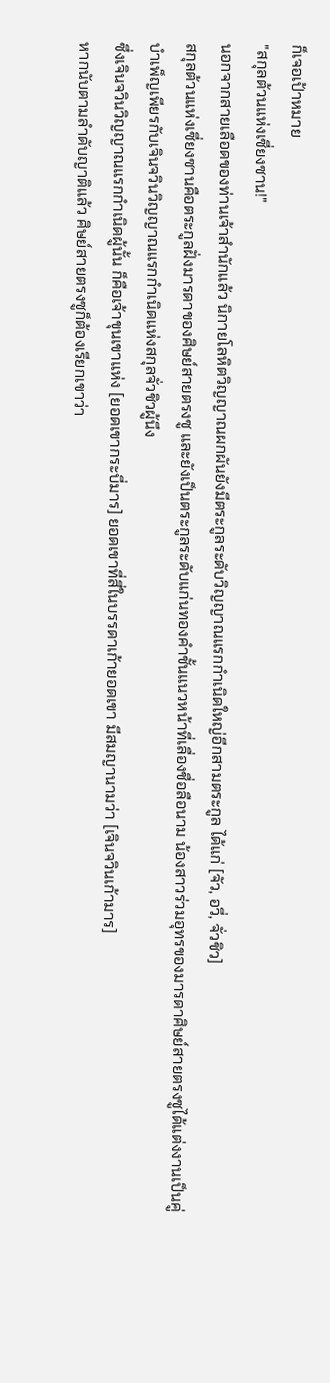ก็เจอเป้าหมาย
"สกุลต้วนแห่งเซี่ยงซาน!"
นอกจากสายเลือดของท่านเจ้าสำนักแล้ว นิกายโลหิตวิญญาณผกผันยังมีตระกูลระดับวิญญาณแรกกำเนิดใหญ่อีกสามตระกูล ได้แก่ [จัว, อวี่, จั่วชิว]
สกุลต้วนแห่งเซี่ยงซานคือตระกูลฝั่งมารดาของศิษย์สายตรงซู และยังเป็นตระกูลระดับแก่นทองคำชั้นแนวหน้าที่เลื่องชื่อลือนาม น้องสาวร่วมอุทรของมารดาศิษย์สายตรงซูได้แต่งงานเป็นคู่บำเพ็ญเพียรกับเจินจวินวิญญาณแรกกำเนิดแห่งสกุลจั่วชิวผู้นึง
ซึ่งเจินจวินวิญญาณแรกกำเนิดผู้นั้น ก็คือเจ้าขุนเขาแห่ง [ยอดเขากระบี่มาร] ยอดเขาที่สี่ในบรรดาเก้ายอดเขา มีสมญานามว่า [เจินจวินเก้ามาร]
หากนับตามลำดับญาติแล้ว ศิษย์สายตรงซูก็ต้องเรียกเขาว่า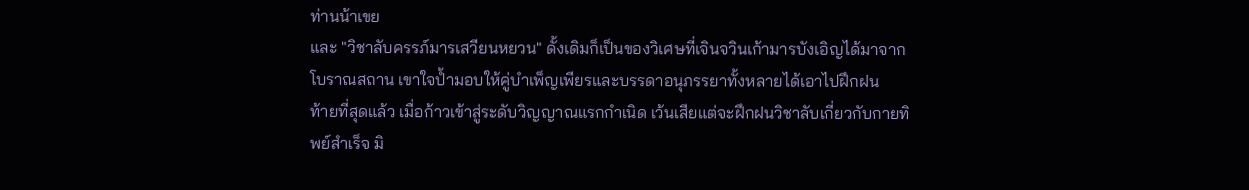ท่านน้าเขย
และ "วิชาลับครรภ์มารเสวียนหยวน" ดั้งเดิมก็เป็นของวิเศษที่เจินจวินเก้ามารบังเอิญได้มาจากโบราณสถาน เขาใจป้ำมอบให้คู่บำเพ็ญเพียรและบรรดาอนุภรรยาทั้งหลายได้เอาไปฝึกฝน
ท้ายที่สุดแล้ว เมื่อก้าวเข้าสู่ระดับวิญญาณแรกกำเนิด เว้นเสียแต่จะฝึกฝนวิชาลับเกี่ยวกับกายทิพย์สำเร็จ มิ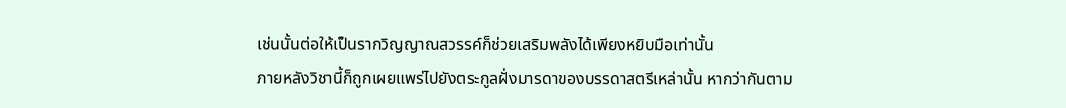เช่นนั้นต่อให้เป็นรากวิญญาณสวรรค์ก็ช่วยเสริมพลังได้เพียงหยิบมือเท่านั้น
ภายหลังวิชานี้ก็ถูกเผยแพร่ไปยังตระกูลฝั่งมารดาของบรรดาสตรีเหล่านั้น หากว่ากันตาม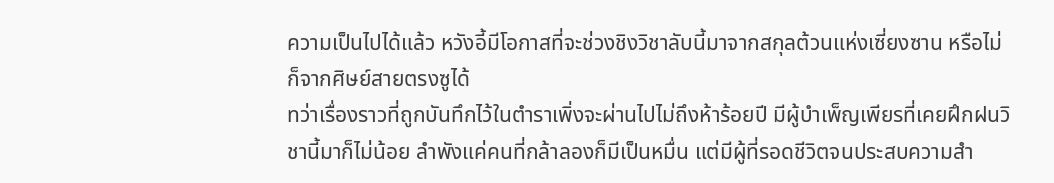ความเป็นไปได้แล้ว หวังอี้มีโอกาสที่จะช่วงชิงวิชาลับนี้มาจากสกุลต้วนแห่งเซี่ยงซาน หรือไม่ก็จากศิษย์สายตรงซูได้
ทว่าเรื่องราวที่ถูกบันทึกไว้ในตำราเพิ่งจะผ่านไปไม่ถึงห้าร้อยปี มีผู้บำเพ็ญเพียรที่เคยฝึกฝนวิชานี้มาก็ไม่น้อย ลำพังแค่คนที่กล้าลองก็มีเป็นหมื่น แต่มีผู้ที่รอดชีวิตจนประสบความสำ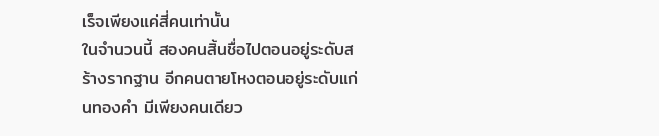เร็จเพียงแค่สี่คนเท่านั้น
ในจำนวนนี้ สองคนสิ้นชื่อไปตอนอยู่ระดับสร้างรากฐาน อีกคนตายโหงตอนอยู่ระดับแก่นทองคำ มีเพียงคนเดียว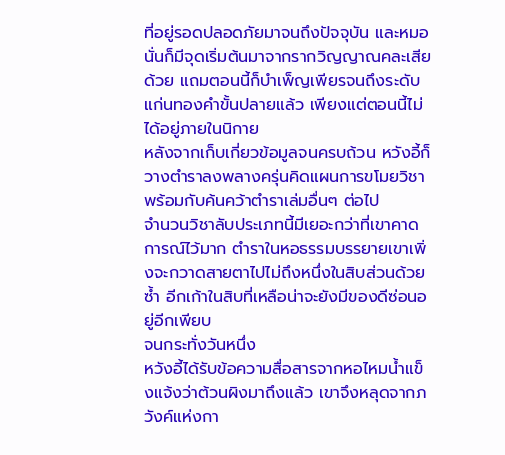ที่อยู่รอดปลอดภัยมาจนถึงปัจจุบัน และหมอนั่นก็มีจุดเริ่มต้นมาจากรากวิญญาณคละเสียด้วย แถมตอนนี้ก็บำเพ็ญเพียรจนถึงระดับแก่นทองคำขั้นปลายแล้ว เพียงแต่ตอนนี้ไม่ได้อยู่ภายในนิกาย
หลังจากเก็บเกี่ยวข้อมูลจนครบถ้วน หวังอี้ก็วางตำราลงพลางครุ่นคิดแผนการขโมยวิชา พร้อมกับค้นคว้าตำราเล่มอื่นๆ ต่อไป
จำนวนวิชาลับประเภทนี้มีเยอะกว่าที่เขาคาดการณ์ไว้มาก ตำราในหอธรรมบรรยายเขาเพิ่งจะกวาดสายตาไปไม่ถึงหนึ่งในสิบส่วนด้วยซ้ำ อีกเก้าในสิบที่เหลือน่าจะยังมีของดีซ่อนอยู่อีกเพียบ
จนกระทั่งวันหนึ่ง
หวังอี้ได้รับข้อความสื่อสารจากหอไหมน้ำแข็งแจ้งว่าต้วนผิงมาถึงแล้ว เขาจึงหลุดจากภวังค์แห่งกา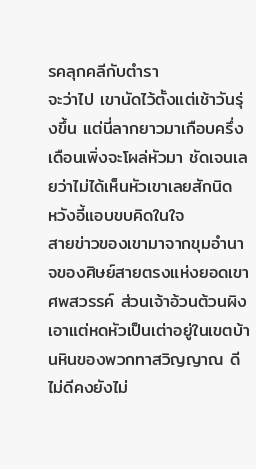รคลุกคลีกับตำรา
จะว่าไป เขานัดไว้ตั้งแต่เช้าวันรุ่งขึ้น แต่นี่ลากยาวมาเกือบครึ่งเดือนเพิ่งจะโผล่หัวมา ชัดเจนเลยว่าไม่ได้เห็นหัวเขาเลยสักนิด
หวังอี้แอบขบคิดในใจ
สายข่าวของเขามาจากขุมอำนาจของศิษย์สายตรงแห่งยอดเขาศพสวรรค์ ส่วนเจ้าอ้วนต้วนผิงเอาแต่หดหัวเป็นเต่าอยู่ในเขตบ้านหินของพวกทาสวิญญาณ ดีไม่ดีคงยังไม่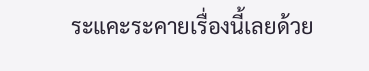ระแคะระคายเรื่องนี้เลยด้วย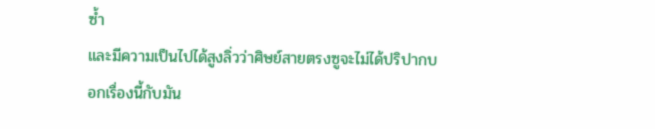ซ้ำ
และมีความเป็นไปได้สูงลิ่วว่าศิษย์สายตรงซูจะไม่ได้ปริปากบอกเรื่องนี้กับมัน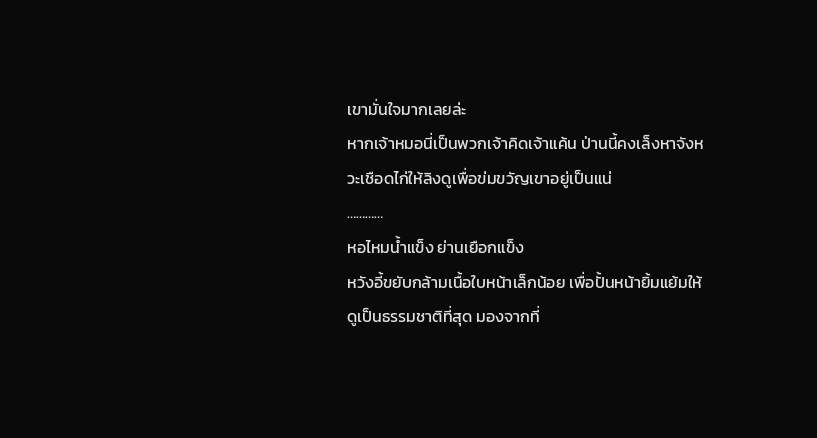เขามั่นใจมากเลยล่ะ
หากเจ้าหมอนี่เป็นพวกเจ้าคิดเจ้าแค้น ป่านนี้คงเล็งหาจังหวะเชือดไก่ให้ลิงดูเพื่อข่มขวัญเขาอยู่เป็นแน่
…………
หอไหมน้ำแข็ง ย่านเยือกแข็ง
หวังอี้ขยับกล้ามเนื้อใบหน้าเล็กน้อย เพื่อปั้นหน้ายิ้มแย้มให้ดูเป็นธรรมชาติที่สุด มองจากที่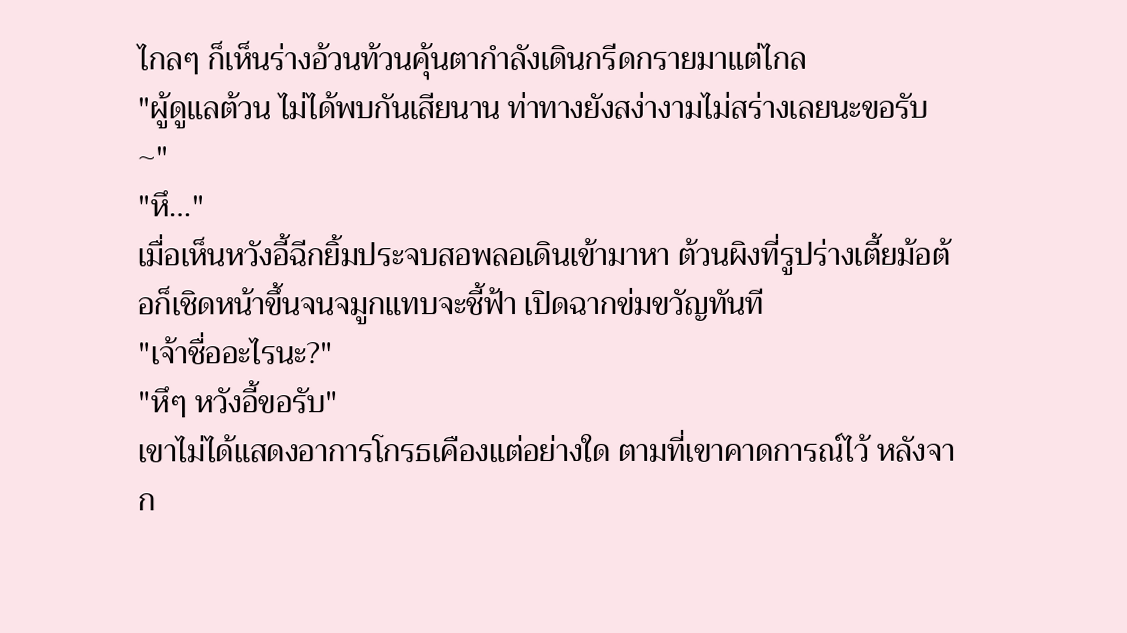ไกลๆ ก็เห็นร่างอ้วนท้วนคุ้นตากำลังเดินกรีดกรายมาแต่ไกล
"ผู้ดูแลต้วน ไม่ได้พบกันเสียนาน ท่าทางยังสง่างามไม่สร่างเลยนะขอรับ~"
"หึ…"
เมื่อเห็นหวังอี้ฉีกยิ้มประจบสอพลอเดินเข้ามาหา ต้วนผิงที่รูปร่างเตี้ยม้อต้อก็เชิดหน้าขึ้นจนจมูกแทบจะชี้ฟ้า เปิดฉากข่มขวัญทันที
"เจ้าชื่ออะไรนะ?"
"หึๆ หวังอี้ขอรับ"
เขาไม่ได้แสดงอาการโกรธเคืองแต่อย่างใด ตามที่เขาคาดการณ์ไว้ หลังจาก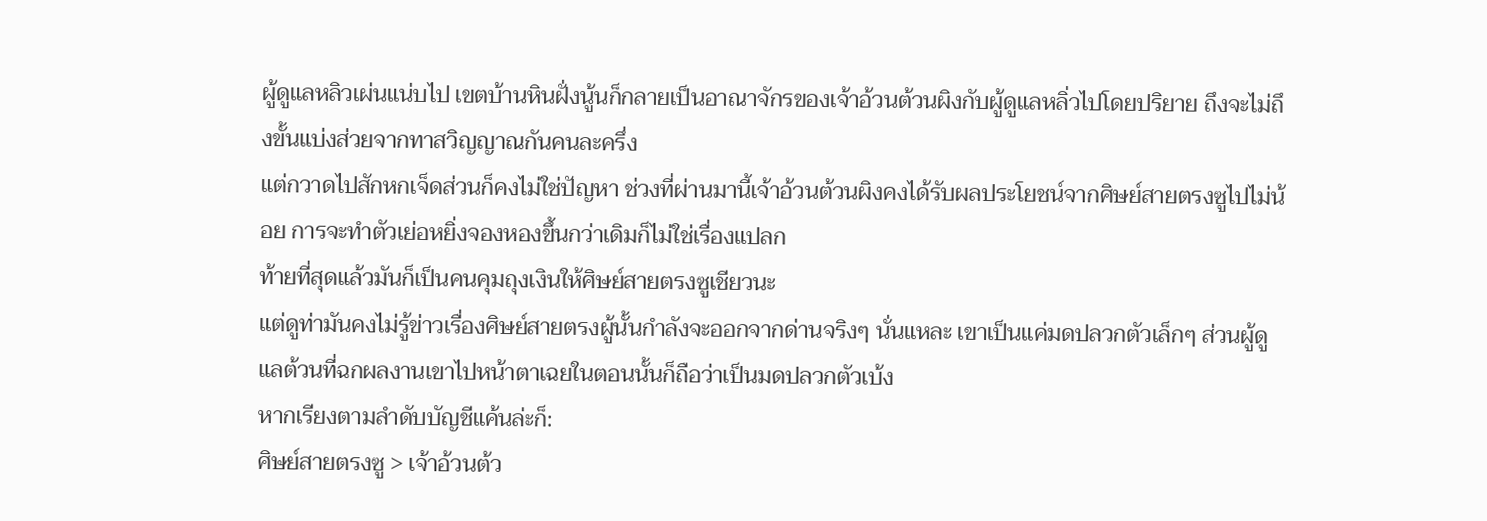ผู้ดูแลหลิวเผ่นแน่บไป เขตบ้านหินฝั่งนู้นก็กลายเป็นอาณาจักรของเจ้าอ้วนต้วนผิงกับผู้ดูแลหลิ่วไปโดยปริยาย ถึงจะไม่ถึงขั้นแบ่งส่วยจากทาสวิญญาณกันคนละครึ่ง
แต่กวาดไปสักหกเจ็ดส่วนก็คงไม่ใช่ปัญหา ช่วงที่ผ่านมานี้เจ้าอ้วนต้วนผิงคงได้รับผลประโยชน์จากศิษย์สายตรงซูไปไม่น้อย การจะทำตัวเย่อหยิ่งจองหองขึ้นกว่าเดิมก็ไม่ใช่เรื่องแปลก
ท้ายที่สุดแล้วมันก็เป็นคนคุมถุงเงินให้ศิษย์สายตรงซูเชียวนะ
แต่ดูท่ามันคงไม่รู้ข่าวเรื่องศิษย์สายตรงผู้นั้นกำลังจะออกจากด่านจริงๆ นั่นแหละ เขาเป็นแค่มดปลวกตัวเล็กๆ ส่วนผู้ดูแลต้วนที่ฉกผลงานเขาไปหน้าตาเฉยในตอนนั้นก็ถือว่าเป็นมดปลวกตัวเบ้ง
หากเรียงตามลำดับบัญชีแค้นล่ะก็:
ศิษย์สายตรงซู > เจ้าอ้วนต้ว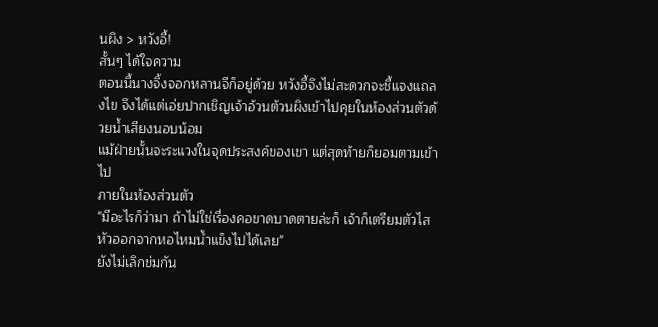นผิง > หวังอี้!
สั้นๆ ได้ใจความ
ตอนนี้นางจิ้งจอกหลานจีก็อยู่ด้วย หวังอี้จึงไม่สะดวกจะชี้แจงแถลงไข จึงได้แต่เอ่ยปากเชิญเจ้าอ้วนต้วนผิงเข้าไปคุยในห้องส่วนตัวด้วยน้ำเสียงนอบน้อม
แม้ฝ่ายนั้นจะระแวงในจุดประสงค์ของเขา แต่สุดท้ายก็ยอมตามเข้าไป
ภายในห้องส่วนตัว
"มีอะไรก็ว่ามา ถ้าไม่ใช่เรื่องคอขาดบาดตายล่ะก็ เจ้าก็เตรียมตัวไสหัวออกจากหอไหมน้ำแข็งไปได้เลย"
ยังไม่เลิกข่มกัน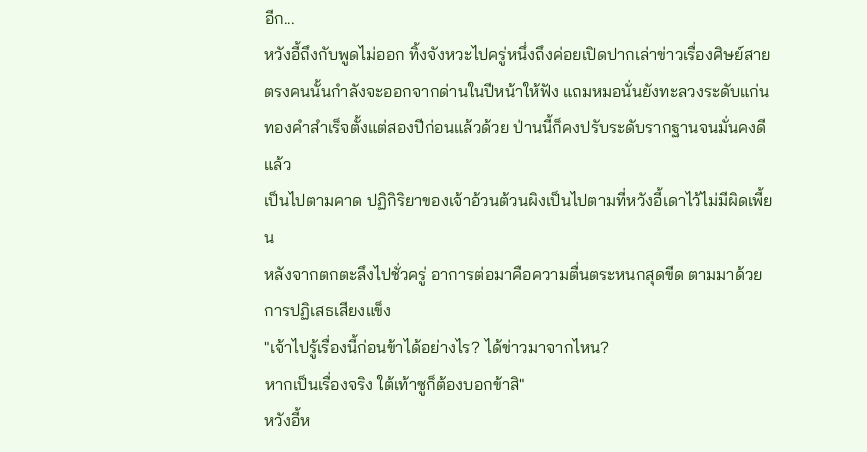อีก...
หวังอี้ถึงกับพูดไม่ออก ทิ้งจังหวะไปครู่หนึ่งถึงค่อยเปิดปากเล่าข่าวเรื่องศิษย์สายตรงคนนั้นกำลังจะออกจากด่านในปีหน้าให้ฟัง แถมหมอนั่นยังทะลวงระดับแก่นทองคำสำเร็จตั้งแต่สองปีก่อนแล้วด้วย ป่านนี้ก็คงปรับระดับรากฐานจนมั่นคงดีแล้ว
เป็นไปตามคาด ปฏิกิริยาของเจ้าอ้วนต้วนผิงเป็นไปตามที่หวังอี้เดาไว้ไม่มีผิดเพี้ยน
หลังจากตกตะลึงไปชั่วครู่ อาการต่อมาคือความตื่นตระหนกสุดขีด ตามมาด้วยการปฏิเสธเสียงแข็ง
"เจ้าไปรู้เรื่องนี้ก่อนข้าได้อย่างไร? ได้ข่าวมาจากไหน?
หากเป็นเรื่องจริง ใต้เท้าซูก็ต้องบอกข้าสิ"
หวังอี้ห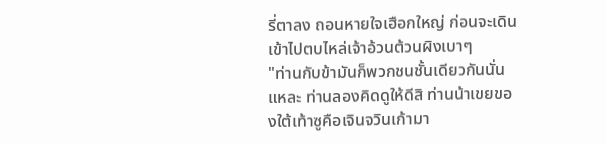รี่ตาลง ถอนหายใจเฮือกใหญ่ ก่อนจะเดินเข้าไปตบไหล่เจ้าอ้วนต้วนผิงเบาๆ
"ท่านกับข้ามันก็พวกชนชั้นเดียวกันนั่นแหละ ท่านลองคิดดูให้ดีสิ ท่านน้าเขยของใต้เท้าซูคือเจินจวินเก้ามา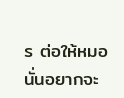ร ต่อให้หมอนั่นอยากจะ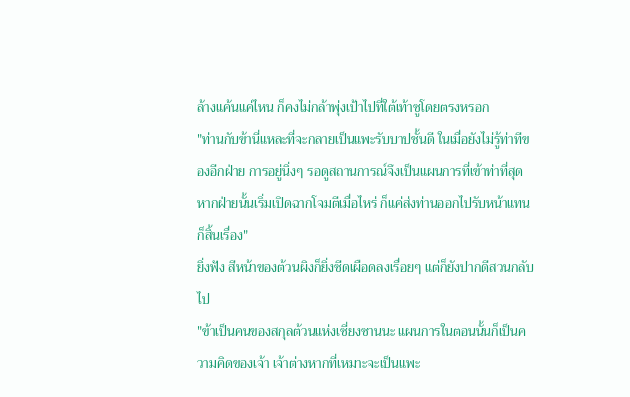ล้างแค้นแค่ไหน ก็คงไม่กล้าพุ่งเป้าไปที่ใต้เท้าซูโดยตรงหรอก
"ท่านกับข้านี่แหละที่จะกลายเป็นแพะรับบาปชั้นดี ในเมื่อยังไม่รู้ท่าทีของอีกฝ่าย การอยู่นิ่งๆ รอดูสถานการณ์จึงเป็นแผนการที่เข้าท่าที่สุด หากฝ่ายนั้นเริ่มเปิดฉากโจมตีเมื่อไหร่ ก็แค่ส่งท่านออกไปรับหน้าแทนก็สิ้นเรื่อง"
ยิ่งฟัง สีหน้าของต้วนผิงก็ยิ่งซีดเผือดลงเรื่อยๆ แต่ก็ยังปากดีสวนกลับไป
"ข้าเป็นคนของสกุลต้วนแห่งเซี่ยงซานนะ แผนการในตอนนั้นก็เป็นความคิดของเจ้า เจ้าต่างหากที่เหมาะจะเป็นแพะ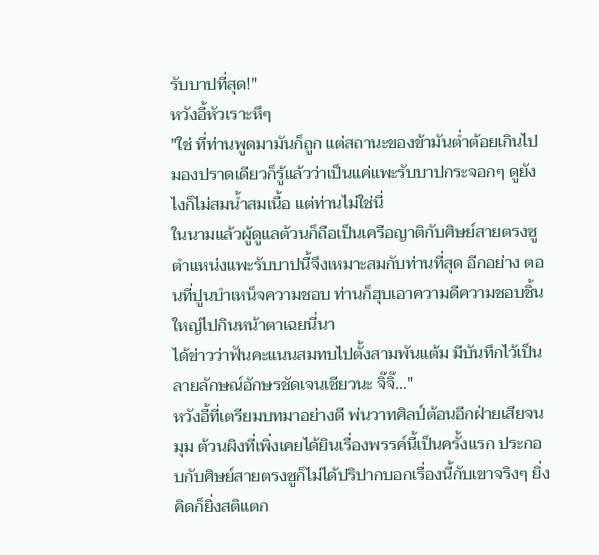รับบาปที่สุด!"
หวังอี้หัวเราะหึๆ
"ใช่ ที่ท่านพูดมามันก็ถูก แต่สถานะของข้ามันต่ำต้อยเกินไป มองปราดเดียวก็รู้แล้วว่าเป็นแค่แพะรับบาปกระจอกๆ ดูยังไงก็ไม่สมน้ำสมเนื้อ แต่ท่านไม่ใช่นี่
ในนามแล้วผู้ดูแลต้วนก็ถือเป็นเครือญาติกับศิษย์สายตรงซู ตำแหน่งแพะรับบาปนี้จึงเหมาะสมกับท่านที่สุด อีกอย่าง ตอนที่ปูนบำเหน็จความชอบ ท่านก็ฮุบเอาความดีความชอบชิ้นใหญ่ไปกินหน้าตาเฉยนี่นา
ได้ข่าวว่าฟันคะแนนสมทบไปตั้งสามพันแต้ม มีบันทึกไว้เป็นลายลักษณ์อักษรชัดเจนเชียวนะ จิ๊จิ๊…"
หวังอี้ที่เตรียมบทมาอย่างดี พ่นวาทศิลป์ต้อนอีกฝ่ายเสียจนมุม ต้วนผิงที่เพิ่งเคยได้ยินเรื่องพรรค์นี้เป็นครั้งแรก ประกอบกับศิษย์สายตรงซูก็ไม่ได้ปริปากบอกเรื่องนี้กับเขาจริงๆ ยิ่งคิดก็ยิ่งสติแตก